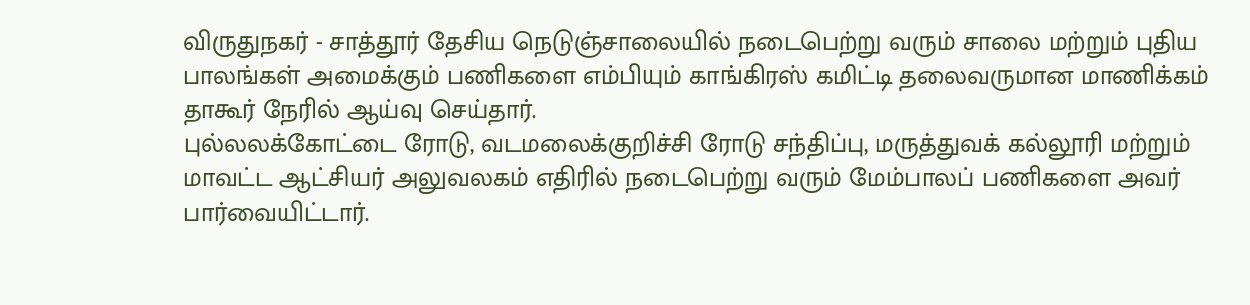விருதுநகர் - சாத்தூர் தேசிய நெடுஞ்சாலையில் நடைபெற்று வரும் சாலை மற்றும் புதிய பாலங்கள் அமைக்கும் பணிகளை எம்பியும் காங்கிரஸ் கமிட்டி தலைவருமான மாணிக்கம் தாகூர் நேரில் ஆய்வு செய்தார்.
புல்லலக்கோட்டை ரோடு, வடமலைக்குறிச்சி ரோடு சந்திப்பு, மருத்துவக் கல்லூரி மற்றும் மாவட்ட ஆட்சியர் அலுவலகம் எதிரில் நடைபெற்று வரும் மேம்பாலப் பணிகளை அவர் பார்வையிட்டார்.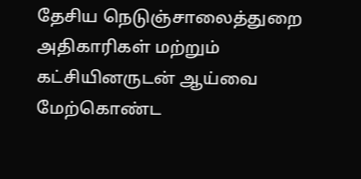தேசிய நெடுஞ்சாலைத்துறை அதிகாரிகள் மற்றும் கட்சியினருடன் ஆய்வை மேற்கொண்ட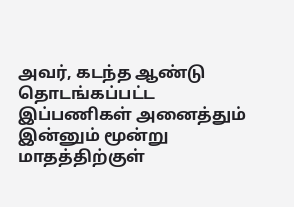அவர், கடந்த ஆண்டு தொடங்கப்பட்ட இப்பணிகள் அனைத்தும் இன்னும் மூன்று மாதத்திற்குள்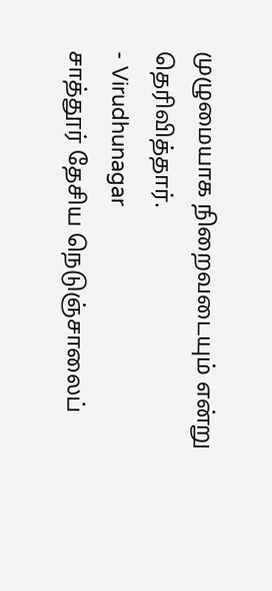முழுமையாக நிறைவடையும் என்று தெரிவித்தார்.
- Virudhunagar
சாத்தூர் தேசிய நெடுஞ்சாலைப்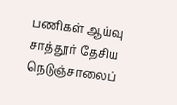பணிகள் ஆய்வு
சாத்தூர் தேசிய நெடுஞ்சாலைப்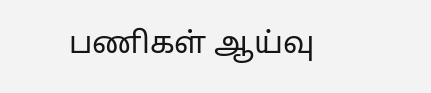பணிகள் ஆய்வு